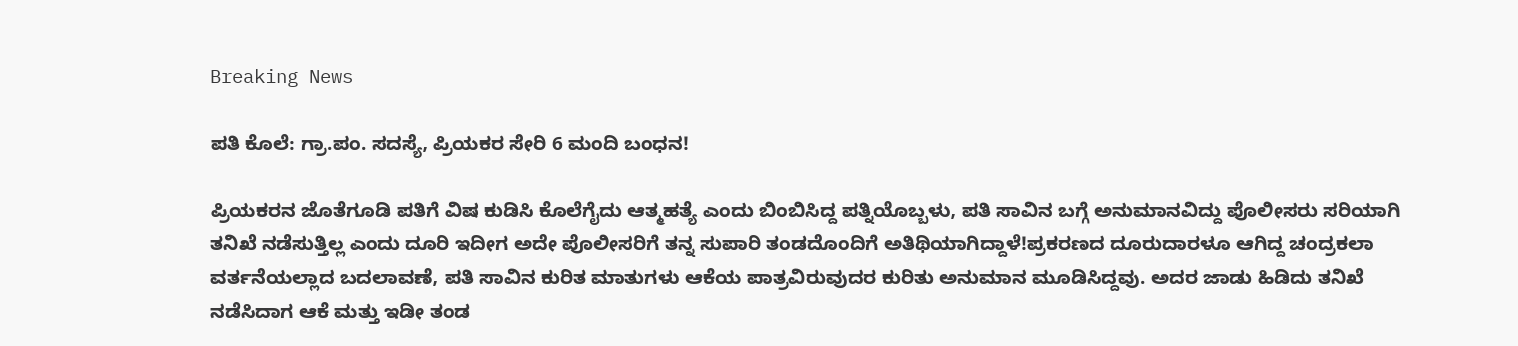Breaking News

ಪತಿ ಕೊಲೆ: ಗ್ರಾ.ಪಂ. ಸದಸ್ಯೆ, ಪ್ರಿಯಕರ ಸೇರಿ 6 ಮಂದಿ ಬಂಧನ!

ಪ್ರಿಯಕರನ ಜೊತೆಗೂಡಿ ಪತಿಗೆ ವಿಷ ಕುಡಿಸಿ ಕೊಲೆಗೈದು ಆತ್ಮಹತ್ಯೆ ಎಂದು ಬಿಂಬಿಸಿದ್ದ ಪತ್ನಿಯೊಬ್ಬಳು, ಪತಿ ಸಾವಿನ ಬಗ್ಗೆ ಅನುಮಾನವಿದ್ದು ಪೊಲೀಸರು ಸರಿಯಾಗಿ ತನಿಖೆ ನಡೆಸುತ್ತಿಲ್ಲ ಎಂದು ದೂರಿ ಇದೀಗ ಅದೇ ಪೊಲೀಸರಿಗೆ ತನ್ನ ಸುಪಾರಿ ತಂಡದೊಂದಿಗೆ ಅತಿಥಿಯಾಗಿದ್ದಾಳೆ!ಪ್ರಕರಣದ ದೂರುದಾರಳೂ ಆಗಿದ್ದ ಚಂದ್ರಕಲಾ ವರ್ತನೆಯಲ್ಲಾದ ಬದಲಾವಣೆ, ಪತಿ ಸಾವಿನ ಕುರಿತ ಮಾತುಗಳು ಆಕೆಯ ಪಾತ್ರವಿರುವುದರ ಕುರಿತು ಅನುಮಾನ ಮೂಡಿಸಿದ್ದವು. ಅದರ ಜಾಡು ಹಿಡಿದು ತನಿಖೆ ನಡೆಸಿದಾಗ ಆಕೆ ಮತ್ತು ಇಡೀ ತಂಡ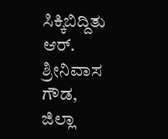ಸಿಕ್ಕಿಬಿದ್ದಿತು ಆರ್. ಶ್ರೀನಿವಾಸ ಗೌಡ, ಜಿಲ್ಲಾ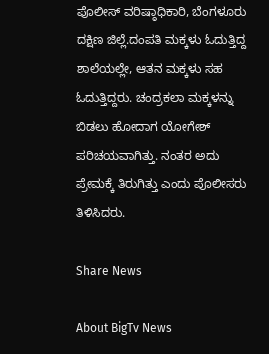ಪೊಲೀಸ್ ವರಿಷ್ಠಾಧಿಕಾರಿ, ಬೆಂಗಳೂರು ದಕ್ಷಿಣ ಜಿಲ್ಲೆ.ದಂಪತಿ ಮಕ್ಕಳು ಓದುತ್ತಿದ್ದ ಶಾಲೆಯಲ್ಲೇ, ಆತನ ಮಕ್ಕಳು ಸಹ ಓದುತ್ತಿದ್ದರು. ಚಂದ್ರಕಲಾ ಮಕ್ಕಳನ್ನು ಬಿಡಲು ಹೋದಾಗ ಯೋಗೇಶ್ ಪರಿಚಯವಾಗಿತ್ತು. ನಂತರ ಅದು ಪ್ರೇಮಕ್ಕೆ ತಿರುಗಿತ್ತು ಎಂದು ಪೊಲೀಸರು ತಿಳಿಸಿದರು.

Share News

About BigTv News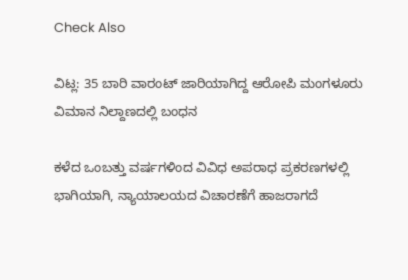Check Also

ವಿಟ್ಲ: 35 ಬಾರಿ ವಾರಂಟ್ ಜಾರಿಯಾಗಿದ್ದ ಆರೋಪಿ ಮಂಗಳೂರು ವಿಮಾನ ನಿಲ್ದಾಣದಲ್ಲಿ ಬಂಧನ

ಕಳೆದ ಒಂಬತ್ತು ವರ್ಷಗಳಿಂದ ವಿವಿಧ ಅಪರಾಧ ಪ್ರಕರಣಗಳಲ್ಲಿ ಭಾಗಿಯಾಗಿ, ನ್ಯಾಯಾಲಯದ ವಿಚಾರಣೆಗೆ ಹಾಜರಾಗದೆ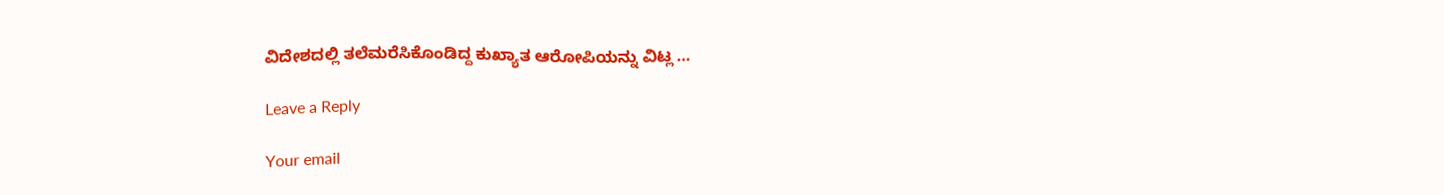ವಿದೇಶದಲ್ಲಿ ತಲೆಮರೆಸಿಕೊಂಡಿದ್ದ ಕುಖ್ಯಾತ ಆರೋಪಿಯನ್ನು ವಿಟ್ಲ …

Leave a Reply

Your email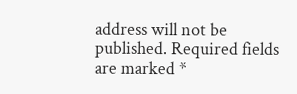address will not be published. Required fields are marked *